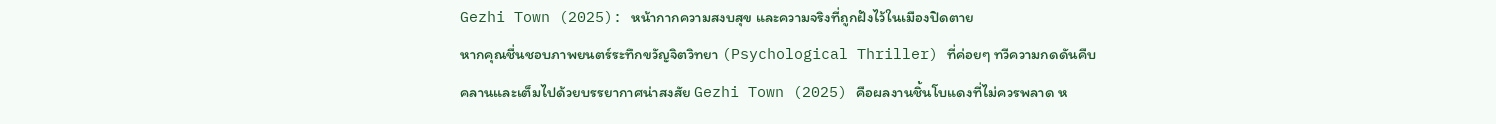Gezhi Town (2025): หน้ากากความสงบสุข และความจริงที่ถูกฝังไว้ในเมืองปิดตาย
หากคุณชื่นชอบภาพยนตร์ระทึกขวัญจิตวิทยา (Psychological Thriller) ที่ค่อยๆ ทวีความกดดันคืบคลานและเต็มไปด้วยบรรยากาศน่าสงสัย Gezhi Town (2025) คือผลงานชิ้นโบแดงที่ไม่ควรพลาด ห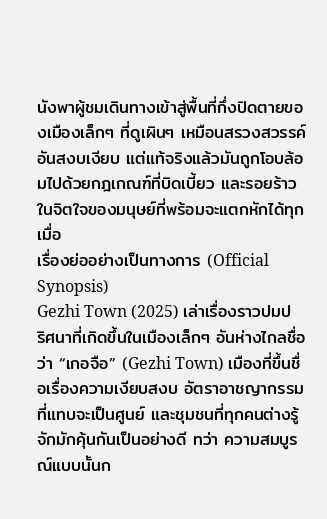นังพาผู้ชมเดินทางเข้าสู่พื้นที่กึ่งปิดตายของเมืองเล็กๆ ที่ดูเผินๆ เหมือนสรวงสวรรค์อันสงบเงียบ แต่แท้จริงแล้วมันถูกโอบล้อมไปด้วยกฎเกณฑ์ที่บิดเบี้ยว และรอยร้าวในจิตใจของมนุษย์ที่พร้อมจะแตกหักได้ทุกเมื่อ
เรื่องย่ออย่างเป็นทางการ (Official Synopsis)
Gezhi Town (2025) เล่าเรื่องราวปมปริศนาที่เกิดขึ้นในเมืองเล็กๆ อันห่างไกลชื่อว่า “เกอจือ” (Gezhi Town) เมืองที่ขึ้นชื่อเรื่องความเงียบสงบ อัตราอาชญากรรมที่แทบจะเป็นศูนย์ และชุมชนที่ทุกคนต่างรู้จักมักคุ้นกันเป็นอย่างดี ทว่า ความสมบูรณ์แบบนั้นก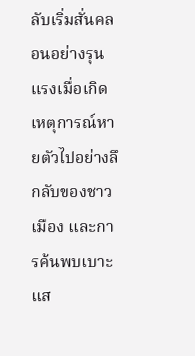ลับเริ่มสั่นคลอนอย่างรุนแรงเมื่อเกิดเหตุการณ์หายตัวไปอย่างลึกลับของชาวเมือง และการค้นพบเบาะแส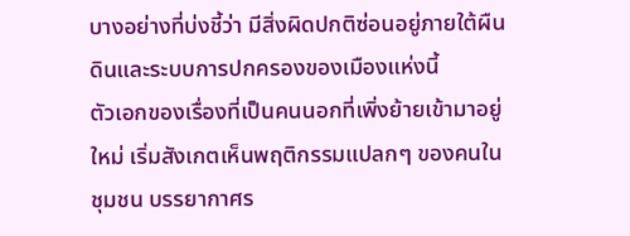บางอย่างที่บ่งชี้ว่า มีสิ่งผิดปกติซ่อนอยู่ภายใต้ผืนดินและระบบการปกครองของเมืองแห่งนี้
ตัวเอกของเรื่องที่เป็นคนนอกที่เพิ่งย้ายเข้ามาอยู่ใหม่ เริ่มสังเกตเห็นพฤติกรรมแปลกๆ ของคนในชุมชน บรรยากาศร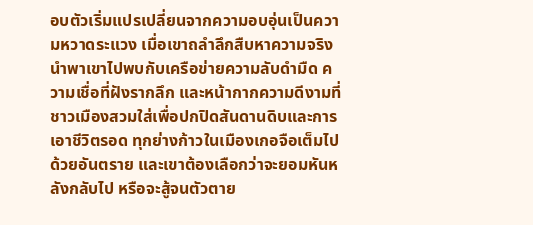อบตัวเริ่มแปรเปลี่ยนจากความอบอุ่นเป็นความหวาดระแวง เมื่อเขาถลำลึกสืบหาความจริง นำพาเขาไปพบกับเครือข่ายความลับดำมืด ความเชื่อที่ฝังรากลึก และหน้ากากความดีงามที่ชาวเมืองสวมใส่เพื่อปกปิดสันดานดิบและการเอาชีวิตรอด ทุกย่างก้าวในเมืองเกอจือเต็มไปด้วยอันตราย และเขาต้องเลือกว่าจะยอมหันหลังกลับไป หรือจะสู้จนตัวตาย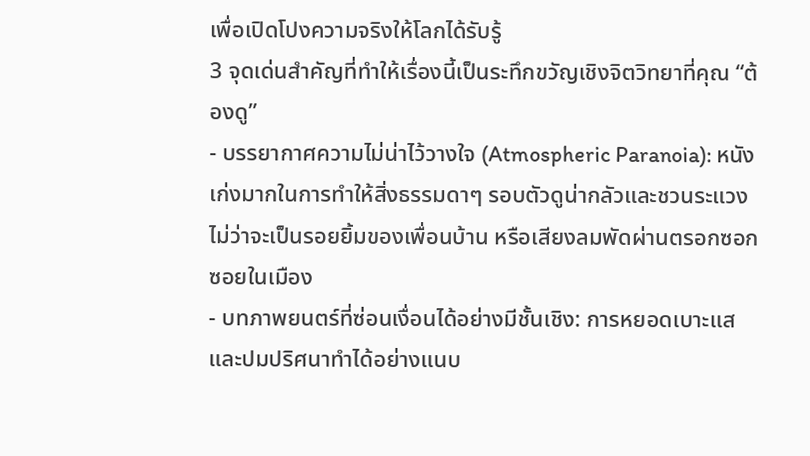เพื่อเปิดโปงความจริงให้โลกได้รับรู้
3 จุดเด่นสำคัญที่ทำให้เรื่องนี้เป็นระทึกขวัญเชิงจิตวิทยาที่คุณ “ต้องดู”
- บรรยากาศความไม่น่าไว้วางใจ (Atmospheric Paranoia): หนังเก่งมากในการทำให้สิ่งธรรมดาๆ รอบตัวดูน่ากลัวและชวนระแวง ไม่ว่าจะเป็นรอยยิ้มของเพื่อนบ้าน หรือเสียงลมพัดผ่านตรอกซอกซอยในเมือง
- บทภาพยนตร์ที่ซ่อนเงื่อนได้อย่างมีชั้นเชิง: การหยอดเบาะแสและปมปริศนาทำได้อย่างแนบ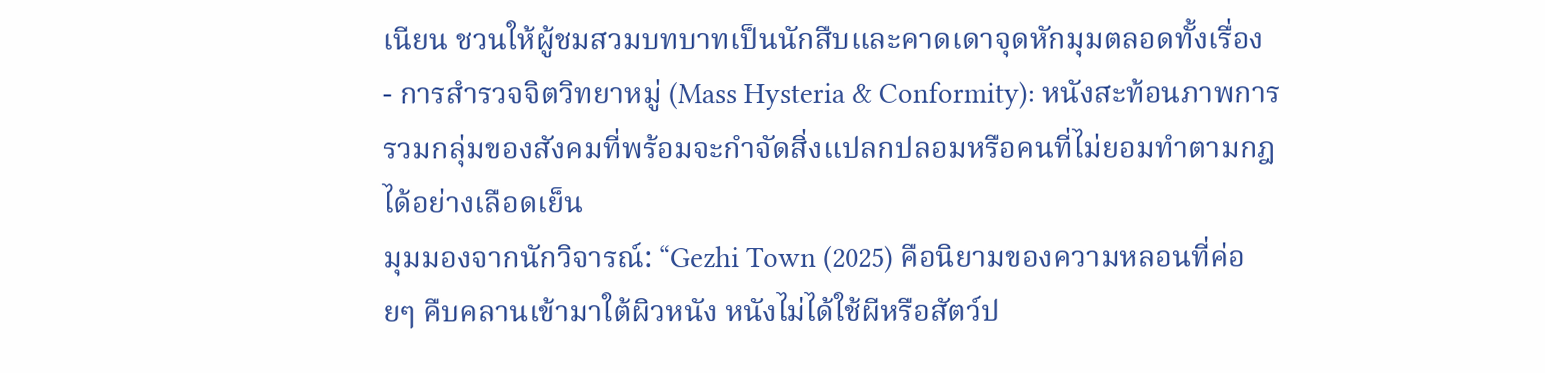เนียน ชวนให้ผู้ชมสวมบทบาทเป็นนักสืบและคาดเดาจุดหักมุมตลอดทั้งเรื่อง
- การสำรวจจิตวิทยาหมู่ (Mass Hysteria & Conformity): หนังสะท้อนภาพการรวมกลุ่มของสังคมที่พร้อมจะกำจัดสิ่งแปลกปลอมหรือคนที่ไม่ยอมทำตามกฎได้อย่างเลือดเย็น
มุมมองจากนักวิจารณ์: “Gezhi Town (2025) คือนิยามของความหลอนที่ค่อยๆ คืบคลานเข้ามาใต้ผิวหนัง หนังไม่ได้ใช้ผีหรือสัตว์ป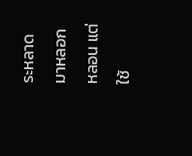ระหลาดมาหลอกหลอน แต่ใช้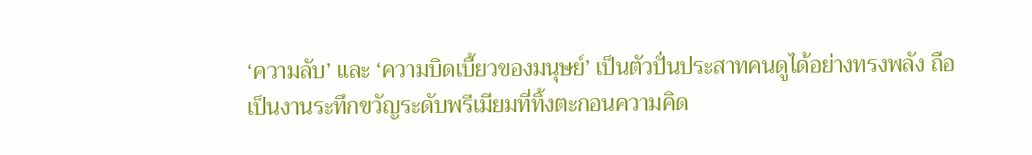‘ความลับ’ และ ‘ความบิดเบี้ยวของมนุษย์’ เป็นตัวปั่นประสาทคนดูได้อย่างทรงพลัง ถือเป็นงานระทึกขวัญระดับพรีเมียมที่ทิ้งตะกอนความคิด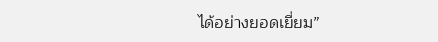ได้อย่างยอดเยี่ยม”